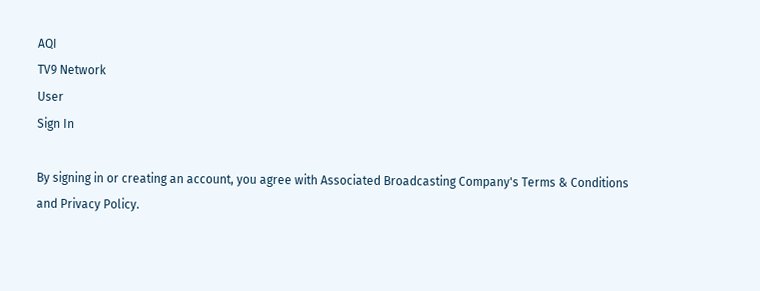AQI
TV9 Network
User
Sign In

By signing in or creating an account, you agree with Associated Broadcasting Company's Terms & Conditions and Privacy Policy.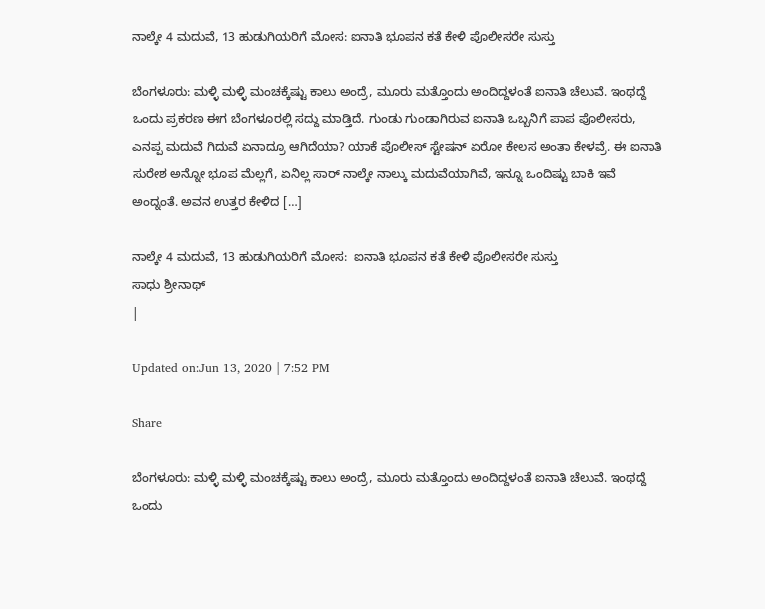ನಾಲ್ಕೇ 4 ಮದುವೆ, 13 ಹುಡುಗಿಯರಿಗೆ ಮೋಸ: ಐನಾತಿ ಭೂಪನ ಕತೆ ಕೇಳಿ ಪೊಲೀಸರೇ ಸುಸ್ತು

ಬೆಂಗಳೂರು: ಮಳ್ಳಿ ಮಳ್ಳಿ ಮಂಚಕ್ಕೆಷ್ಟು ಕಾಲು ಅಂದ್ರೆ, ಮೂರು ಮತ್ತೊಂದು ಅಂದಿದ್ದಳಂತೆ ಐನಾತಿ ಚೆಲುವೆ. ಇಂಥದ್ದೆ ಒಂದು ಪ್ರಕರಣ ಈಗ ಬೆಂಗಳೂರಲ್ಲಿ ಸದ್ದು ಮಾಡ್ತಿದೆ. ಗುಂಡು ಗುಂಡಾಗಿರುವ ಐನಾತಿ ಒಬ್ಬನಿಗೆ ಪಾಪ ಪೊಲೀಸರು, ಎನಪ್ಪ ಮದುವೆ ಗಿದುವೆ ಏನಾದ್ರೂ ಆಗಿದೆಯಾ? ಯಾಕೆ ಪೊಲೀಸ್‌ ಸ್ಟೇಷನ್‌ ಏರೋ ಕೇಲಸ ಅಂತಾ ಕೇಳವ್ರೆ. ಈ ಐನಾತಿ ಸುರೇಶ ಅನ್ನೋ ಭೂಪ ಮೆಲ್ಲಗೆ, ಏನಿಲ್ಲ ಸಾರ್‌ ನಾಲ್ಕೇ ನಾಲ್ಕು ಮದುವೆಯಾಗಿವೆ, ಇನ್ನೂ ಒಂದಿಷ್ಟು ಬಾಕಿ ಇವೆ ಅಂದ್ನಂತೆ. ಅವನ ಉತ್ತರ ಕೇಳಿದ […]

ನಾಲ್ಕೇ 4 ಮದುವೆ, 13 ಹುಡುಗಿಯರಿಗೆ ಮೋಸ:  ಐನಾತಿ ಭೂಪನ ಕತೆ ಕೇಳಿ ಪೊಲೀಸರೇ ಸುಸ್ತು
ಸಾಧು ಶ್ರೀನಾಥ್
|

Updated on:Jun 13, 2020 | 7:52 PM

Share

ಬೆಂಗಳೂರು: ಮಳ್ಳಿ ಮಳ್ಳಿ ಮಂಚಕ್ಕೆಷ್ಟು ಕಾಲು ಅಂದ್ರೆ, ಮೂರು ಮತ್ತೊಂದು ಅಂದಿದ್ದಳಂತೆ ಐನಾತಿ ಚೆಲುವೆ. ಇಂಥದ್ದೆ ಒಂದು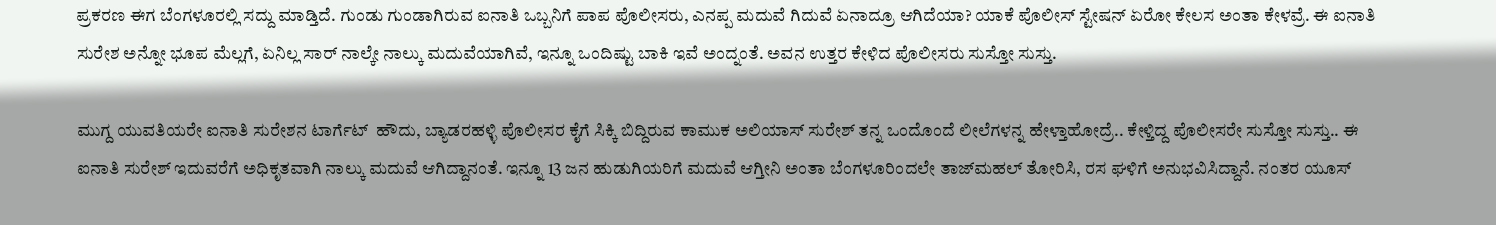ಪ್ರಕರಣ ಈಗ ಬೆಂಗಳೂರಲ್ಲಿ ಸದ್ದು ಮಾಡ್ತಿದೆ. ಗುಂಡು ಗುಂಡಾಗಿರುವ ಐನಾತಿ ಒಬ್ಬನಿಗೆ ಪಾಪ ಪೊಲೀಸರು, ಎನಪ್ಪ ಮದುವೆ ಗಿದುವೆ ಏನಾದ್ರೂ ಆಗಿದೆಯಾ? ಯಾಕೆ ಪೊಲೀಸ್‌ ಸ್ಟೇಷನ್‌ ಏರೋ ಕೇಲಸ ಅಂತಾ ಕೇಳವ್ರೆ. ಈ ಐನಾತಿ ಸುರೇಶ ಅನ್ನೋ ಭೂಪ ಮೆಲ್ಲಗೆ, ಏನಿಲ್ಲ ಸಾರ್‌ ನಾಲ್ಕೇ ನಾಲ್ಕು ಮದುವೆಯಾಗಿವೆ, ಇನ್ನೂ ಒಂದಿಷ್ಟು ಬಾಕಿ ಇವೆ ಅಂದ್ನಂತೆ. ಅವನ ಉತ್ತರ ಕೇಳಿದ ಪೊಲೀಸರು ಸುಸ್ತೋ ಸುಸ್ತು.

ಮುಗ್ದ ಯುವತಿಯರೇ ಐನಾತಿ ಸುರೇಶನ ಟಾರ್ಗೆಟ್‌  ಹೌದು, ಬ್ಯಾಡರಹಳ್ಳಿ ಪೊಲೀಸರ ಕೈಗೆ ಸಿಕ್ಕಿ ಬಿದ್ದಿರುವ ಕಾಮುಕ ಅಲಿಯಾಸ್‌ ಸುರೇಶ್‌ ತನ್ನ ಒಂದೊಂದೆ ಲೀಲೆಗಳನ್ನ ಹೇಳ್ತಾಹೋದ್ರೆ.. ಕೇಳ್ತಿದ್ದ ಪೊಲೀಸರೇ ಸುಸ್ತೋ ಸುಸ್ತು.. ಈ ಐನಾತಿ ಸುರೇಶ್‌ ಇದುವರೆಗೆ ಅಧಿಕೃತವಾಗಿ ನಾಲ್ಕು ಮದುವೆ ಆಗಿದ್ದಾನಂತೆ. ಇನ್ನೂ 13 ಜನ ಹುಡುಗಿಯರಿಗೆ ಮದುವೆ ಆಗ್ತೀನಿ ಅಂತಾ ಬೆಂಗಳೂರಿಂದಲೇ ತಾಜ್‌ಮಹಲ್‌ ತೋರಿಸಿ, ರಸ ಘಳಿಗೆ ಅನುಭವಿಸಿದ್ದಾನೆ. ನಂತರ ಯೂಸ್‌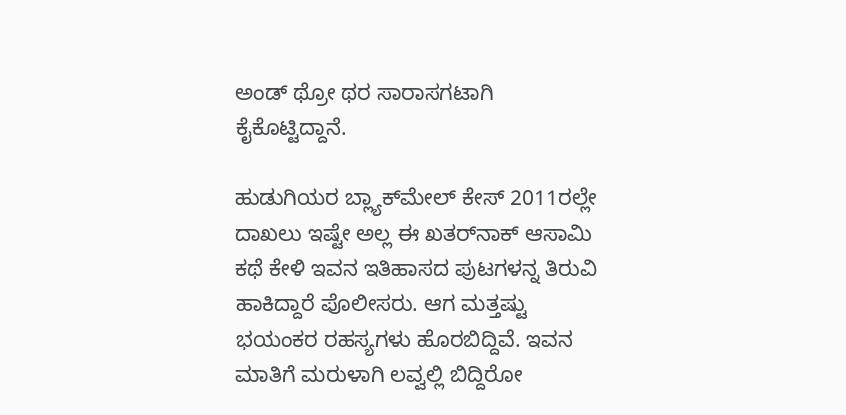ಅಂಡ್‌ ಥ್ರೋ‌ ಥರ ಸಾರಾಸಗಟಾಗಿ ಕೈಕೊಟ್ಟಿದ್ದಾನೆ.

ಹುಡುಗಿಯರ ಬ್ಲ್ಯಾಕ್‌ಮೇಲ್‌ ಕೇಸ್‌ 2011ರಲ್ಲೇ ದಾಖಲು ಇಷ್ಟೇ ಅಲ್ಲ ಈ ಖತರ್‌ನಾಕ್‌ ಆಸಾಮಿ ಕಥೆ ಕೇಳಿ ಇವನ ಇತಿಹಾಸದ ಪುಟಗಳನ್ನ ತಿರುವಿ ಹಾಕಿದ್ದಾರೆ ಪೊಲೀಸರು. ಆಗ ಮತ್ತಷ್ಟು ಭಯಂಕರ ರಹಸ್ಯಗಳು ಹೊರಬಿದ್ದಿವೆ. ಇವನ ಮಾತಿಗೆ ಮರುಳಾಗಿ ಲವ್ವ‌ಲ್ಲಿ ಬಿದ್ದಿರೋ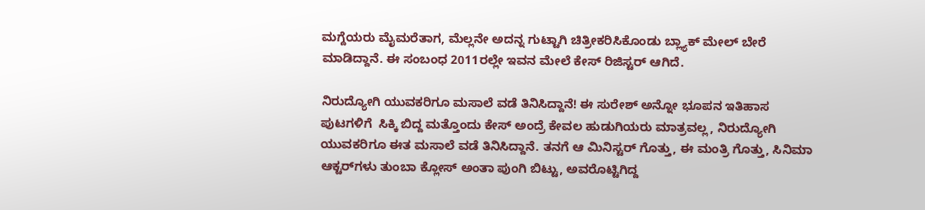ಮಗ್ದೆಯರು ಮೈಮರೆತಾಗ, ಮೆಲ್ಲನೇ ಅದನ್ನ ಗುಟ್ಟಾಗಿ ಚಿತ್ರೀಕರಿಸಿಕೊಂಡು ಬ್ಲ್ಯಾಕ್‌ ಮೇಲ್‌ ಬೇರೆ ಮಾಡಿದ್ದಾನೆ. ಈ ಸಂಬಂಧ 2011ರಲ್ಲೇ ಇವನ ಮೇಲೆ ಕೇಸ್‌ ರಿಜಿಸ್ಟರ್‌ ಆಗಿದೆ.

ನಿರುದ್ಯೋಗಿ ಯುವಕರಿಗೂ ಮಸಾಲೆ ವಡೆ ತಿನಿಸಿದ್ದಾನೆ! ಈ ಸುರೇಶ್‌ ಅನ್ನೋ ಭೂಪನ ಇತಿಹಾಸ ಪುಟಗಳಿಗೆ  ಸಿಕ್ಕಿ ಬಿದ್ದ ಮತ್ತೊಂದು ಕೇಸ್‌ ಅಂದ್ರೆ ಕೇವಲ ಹುಡುಗಿಯರು ಮಾತ್ರವಲ್ಲ, ನಿರುದ್ಯೋಗಿ ಯುವಕರಿಗೂ ಈತ ಮಸಾಲೆ ವಡೆ ತಿನಿಸಿದ್ದಾನೆ. ತನಗೆ ಆ ಮಿನಿಸ್ಟರ್‌ ಗೊತ್ತು, ಈ ಮಂತ್ರಿ ಗೊತ್ತು, ಸಿನಿಮಾ ಆಕ್ಟರ್‌ಗಳು ತುಂಬಾ ಕ್ಲೋಸ್‌ ಅಂತಾ ಪುಂಗಿ ಬಿಟ್ಟು, ಅವರೊಟ್ಟಿಗಿದ್ದ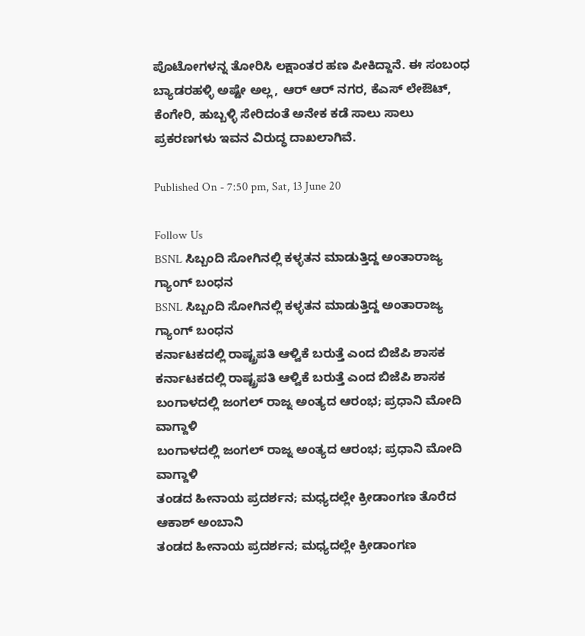ಪೊಟೋಗಳನ್ನ ತೋರಿಸಿ ಲಕ್ಷಾಂತರ ಹಣ ಪೀಕಿದ್ದಾನೆ. ಈ ಸಂಬಂಧ ಬ್ಯಾಡರಹಳ್ಳಿ ಅಷ್ಟೇ ಅಲ್ಲ, ಆರ್ ಆರ್ ನಗರ, ಕೆಎಸ್ ಲೇಔಟ್, ಕೆಂಗೇರಿ, ಹುಬ್ಬಳ್ಳಿ ಸೇರಿದಂತೆ ಅನೇಕ ಕಡೆ ಸಾಲು ಸಾಲು ಪ್ರಕರಣಗಳು ಇವನ ವಿರುದ್ಧ ದಾಖಲಾಗಿವೆ.

Published On - 7:50 pm, Sat, 13 June 20

Follow Us
BSNL ಸಿಬ್ಬಂದಿ ಸೋಗಿನಲ್ಲಿ ಕಳ್ಳತನ ಮಾಡುತ್ತಿದ್ದ ಅಂತಾರಾಜ್ಯ ಗ್ಯಾಂಗ್ ಬಂಧನ
BSNL ಸಿಬ್ಬಂದಿ ಸೋಗಿನಲ್ಲಿ ಕಳ್ಳತನ ಮಾಡುತ್ತಿದ್ದ ಅಂತಾರಾಜ್ಯ ಗ್ಯಾಂಗ್ ಬಂಧನ
ಕರ್ನಾಟಕದಲ್ಲಿ ರಾಷ್ಟ್ರಪತಿ ಆಳ್ವಿಕೆ ಬರುತ್ತೆ ಎಂದ ಬಿಜೆಪಿ ಶಾಸಕ
ಕರ್ನಾಟಕದಲ್ಲಿ ರಾಷ್ಟ್ರಪತಿ ಆಳ್ವಿಕೆ ಬರುತ್ತೆ ಎಂದ ಬಿಜೆಪಿ ಶಾಸಕ
ಬಂಗಾಳದಲ್ಲಿ ಜಂಗಲ್ ರಾಜ್ನ ಅಂತ್ಯದ ಆರಂಭ; ಪ್ರಧಾನಿ ಮೋದಿ ವಾಗ್ದಾಳಿ
ಬಂಗಾಳದಲ್ಲಿ ಜಂಗಲ್ ರಾಜ್ನ ಅಂತ್ಯದ ಆರಂಭ; ಪ್ರಧಾನಿ ಮೋದಿ ವಾಗ್ದಾಳಿ
ತಂಡದ ಹೀನಾಯ ಪ್ರದರ್ಶನ; ಮಧ್ಯದಲ್ಲೇ ಕ್ರೀಡಾಂಗಣ ತೊರೆದ ಆಕಾಶ್ ಅಂಬಾನಿ
ತಂಡದ ಹೀನಾಯ ಪ್ರದರ್ಶನ; ಮಧ್ಯದಲ್ಲೇ ಕ್ರೀಡಾಂಗಣ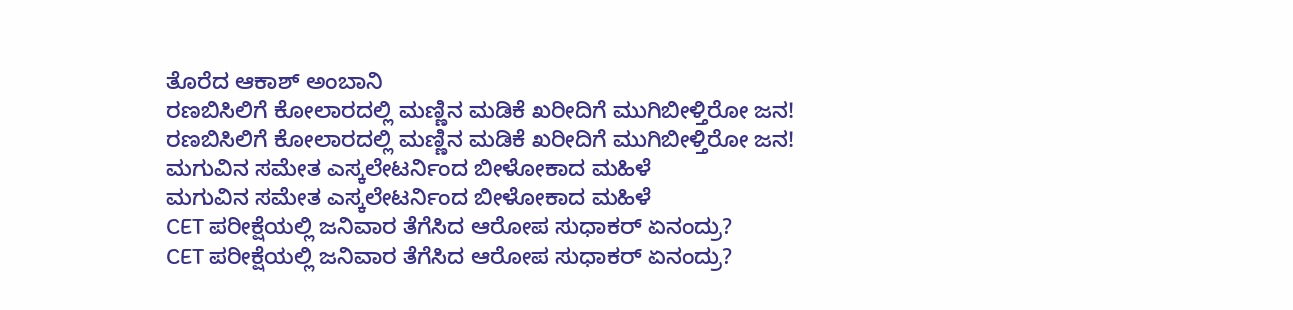ತೊರೆದ ಆಕಾಶ್ ಅಂಬಾನಿ
ರಣಬಿಸಿಲಿಗೆ ಕೋಲಾರದಲ್ಲಿ ಮಣ್ಣಿನ ಮಡಿಕೆ ಖರೀದಿಗೆ ಮುಗಿಬೀಳ್ತಿರೋ ಜನ!
ರಣಬಿಸಿಲಿಗೆ ಕೋಲಾರದಲ್ಲಿ ಮಣ್ಣಿನ ಮಡಿಕೆ ಖರೀದಿಗೆ ಮುಗಿಬೀಳ್ತಿರೋ ಜನ!
ಮಗುವಿನ ಸಮೇತ ಎಸ್ಕಲೇಟರ್ನಿಂದ ಬೀಳೋಕಾದ ಮಹಿಳೆ
ಮಗುವಿನ ಸಮೇತ ಎಸ್ಕಲೇಟರ್ನಿಂದ ಬೀಳೋಕಾದ ಮಹಿಳೆ
CET ಪರೀಕ್ಷೆಯಲ್ಲಿ ಜನಿವಾರ ತೆಗೆಸಿದ ಆರೋಪ ಸುಧಾಕರ್ ಏನಂದ್ರು?
CET ಪರೀಕ್ಷೆಯಲ್ಲಿ ಜನಿವಾರ ತೆಗೆಸಿದ ಆರೋಪ ಸುಧಾಕರ್ ಏನಂದ್ರು?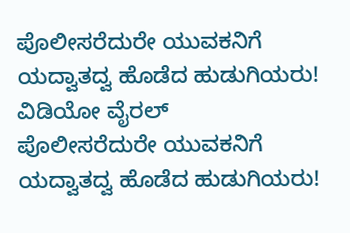ಪೊಲೀಸರೆದುರೇ ಯುವಕನಿಗೆ ಯದ್ವಾತದ್ವ ಹೊಡೆದ ಹುಡುಗಿಯರು! ವಿಡಿಯೋ ವೈರಲ್
ಪೊಲೀಸರೆದುರೇ ಯುವಕನಿಗೆ ಯದ್ವಾತದ್ವ ಹೊಡೆದ ಹುಡುಗಿಯರು!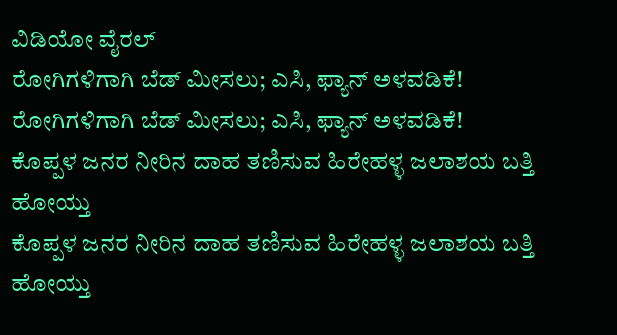ವಿಡಿಯೋ ವೈರಲ್
ರೋಗಿಗಳಿಗಾಗಿ ಬೆಡ್ ಮೀಸಲು; ಎಸಿ, ಫ್ಯಾನ್ ಅಳವಡಿಕೆ!
ರೋಗಿಗಳಿಗಾಗಿ ಬೆಡ್ ಮೀಸಲು; ಎಸಿ, ಫ್ಯಾನ್ ಅಳವಡಿಕೆ!
ಕೊಪ್ಪಳ ಜನರ ನೀರಿನ ದಾಹ ತಣಿಸುವ ಹಿರೇಹಳ್ಳ ಜಲಾಶಯ ಬತ್ತಿ ಹೋಯ್ತು
ಕೊಪ್ಪಳ ಜನರ ನೀರಿನ ದಾಹ ತಣಿಸುವ ಹಿರೇಹಳ್ಳ ಜಲಾಶಯ ಬತ್ತಿ ಹೋಯ್ತು